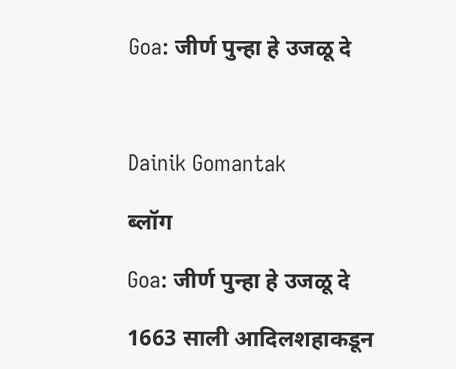Goa: जीर्ण पुन्हा हे उजळू दे



Dainik Gomantak

ब्लॉग

Goa: जीर्ण पुन्हा हे उजळू दे

1663 साली आदिलशहाकडून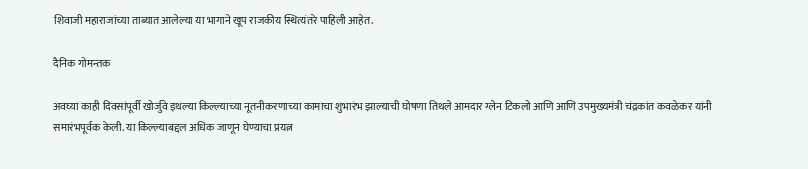शिवाजी महाराजांच्या ताब्यात आलेल्या या भागाने खूप राजकीय स्थित्यंतरे पाहिली आहेत.

दैनिक गोमन्तक

अवघ्या काही दिवसांपूर्वी खोर्जुवे इथल्या किल्ल्याच्या नूतनीकरणाच्या कामाचा शुभारंभ झाल्याची घोषणा तिथले आमदार ग्लेन टिकलो आणि आणि उपमुख्यमंत्री चंद्रकांत कवळेकर यांनी समारंभपूर्वक केली. या किल्ल्याबद्दल अधिक जाणून घेण्याचा प्रयत्न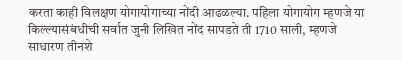करता काही विलक्षण योगायोगाच्या नोंदी आढळल्या. पहिला योगायोग म्हणजे या किल्ल्यासंबंधीची सर्वात जुनी लिखित नोंद सापडते ती 1710 साली, म्हणजे साधारण तीनशे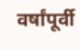वर्षांपूर्वी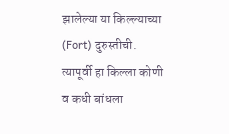झालेल्या या किल्ल्याच्या (Fort) दुरुस्तीची. त्यापूर्वी हा किल्ला कोणी व कधी बांधला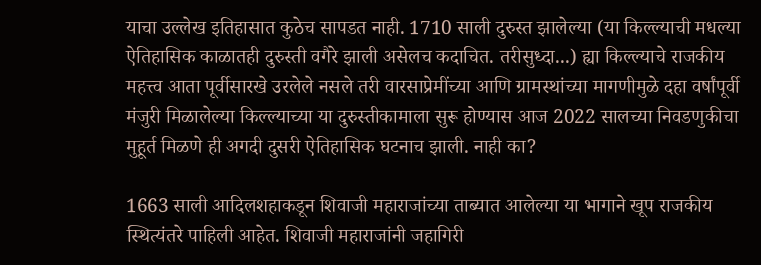याचा उल्लेख इतिहासात कुठेच सापडत नाही. 1710 साली दुरुस्त झालेल्या (या किल्ल्याची मधल्या ऐतिहासिक काळातही दुरुस्ती वगैरे झाली असेलच कदाचित. तरीसुध्दा...) ह्या किल्ल्याचे राजकीय महत्त्व आता पूर्वीसारखे उरलेले नसले तरी वारसाप्रेमींच्या आणि ग्रामस्थांच्या मागणीमुळे दहा वर्षांपूर्वी मंजुरी मिळालेल्या किल्ल्याच्या या दुरुस्तीकामाला सुरू होण्यास आज 2022 सालच्या निवडणुकीचा मुहूर्त मिळणे ही अगदी दुसरी ऐतिहासिक घटनाच झाली. नाही का?

1663 साली आदिलशहाकडून शिवाजी महाराजांच्या ताब्यात आलेल्या या भागाने खूप राजकीय स्थित्यंतरे पाहिली आहेत. शिवाजी महाराजांनी जहागिरी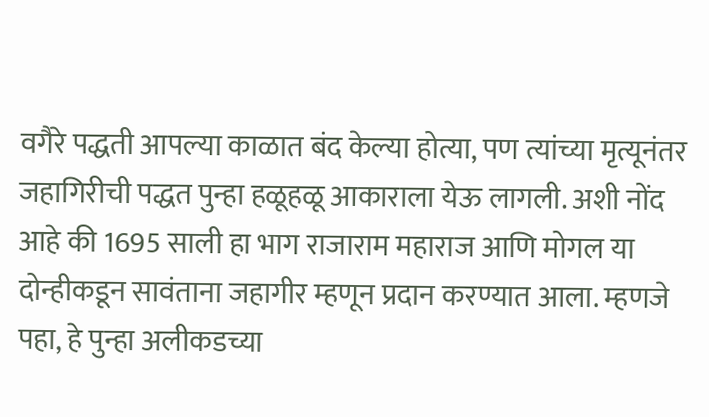वगैरे पद्धती आपल्या काळात बंद केल्या होत्या, पण त्यांच्या मृत्यूनंतर जहागिरीची पद्धत पुन्हा हळूहळू आकाराला येऊ लागली. अशी नोंद आहे की 1695 साली हा भाग राजाराम महाराज आणि मोगल या दोन्हीकडून सावंताना जहागीर म्हणून प्रदान करण्यात आला. म्हणजे पहा, हे पुन्हा अलीकडच्या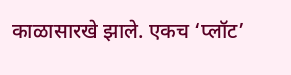काळासारखे झाले. एकच ‘प्लॉट’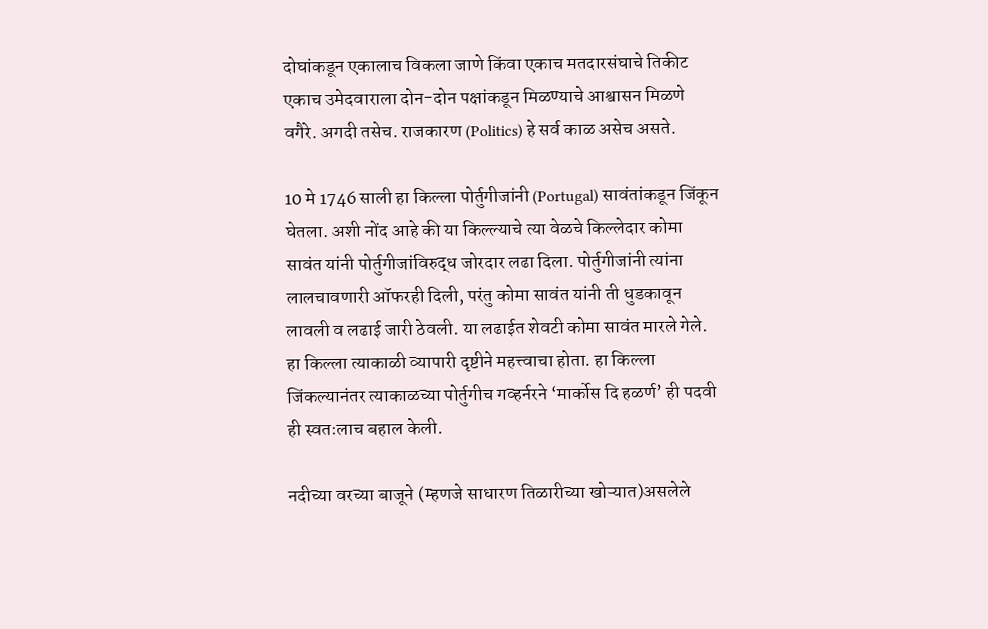दोघांकडून एकालाच विकला जाणे किंवा एकाच मतदारसंघाचे तिकीट एकाच उमेदवाराला दोन-दोन पक्षांकडून मिळण्याचे आश्वासन मिळणे वगैरे. अगदी तसेच. राजकारण (Politics) हे सर्व काळ असेच असते.

10 मे 1746 साली हा किल्ला पोर्तुगीजांनी (Portugal) सावंतांकडून जिंकून घेतला. अशी नोंद आहे की या किल्ल्याचे त्या वेळचे किल्लेदार कोमा सावंत यांनी पोर्तुगीजांविरुद्ध जोरदार लढा दिला. पोर्तुगीजांनी त्यांना लालचावणारी ऑफरही दिली, परंतु कोमा सावंत यांनी ती धुडकावून लावली व लढाई जारी ठेवली. या लढाईत शेवटी कोमा सावंत मारले गेले. हा किल्ला त्याकाळी व्यापारी दृष्टीने महत्त्वाचा होता. हा किल्ला जिंकल्यानंतर त्याकाळच्या पोर्तुगीच गव्हर्नरने ‘मार्कोस दि हळर्ण’ ही पदवी ही स्वतःलाच बहाल केली.

नदीच्या वरच्या बाजूने (म्हणजे साधारण तिळारीच्या खोऱ्यात)असलेले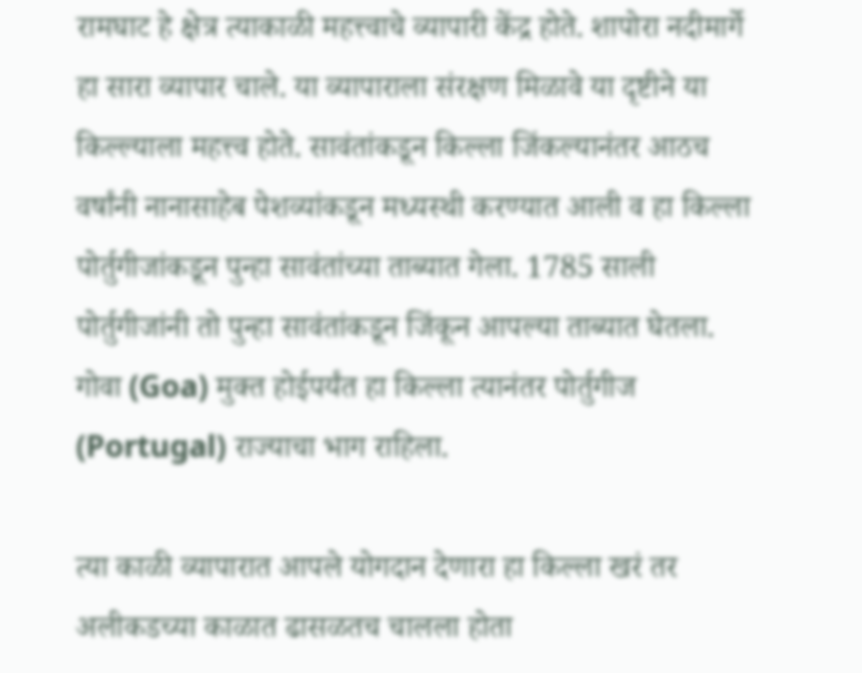रामघाट हे क्षेत्र त्याकाळी महत्त्वाचे व्यापारी केंद्र होते. शापोरा नदीमार्गे हा सारा व्यापार चाले. या व्यापाराला संरक्षण मिळावे या दृष्टीने या किल्ल्याला महत्त्व होते. सावंतांकडून किल्ला जिंकल्यानंतर आठच वर्षांनी नानासाहेब पेशव्यांकडून मध्यस्थी करण्यात आली व हा किल्ला पोर्तुगीजांकडून पुन्हा सावंतांच्या ताब्यात गेला. 1785 साली पोर्तुगीजांनी तो पुन्हा सावंतांकडून जिंकून आपल्या ताब्यात घेतला. गोवा (Goa) मुक्त होईपर्यंत हा किल्ला त्यानंतर पोर्तुगीज (Portugal) राज्याचा भाग राहिला.

त्या काळी व्यापारात आपले योगदान देणारा हा किल्ला खरं तर अलीकडच्या काळात ढासळतच चालला होता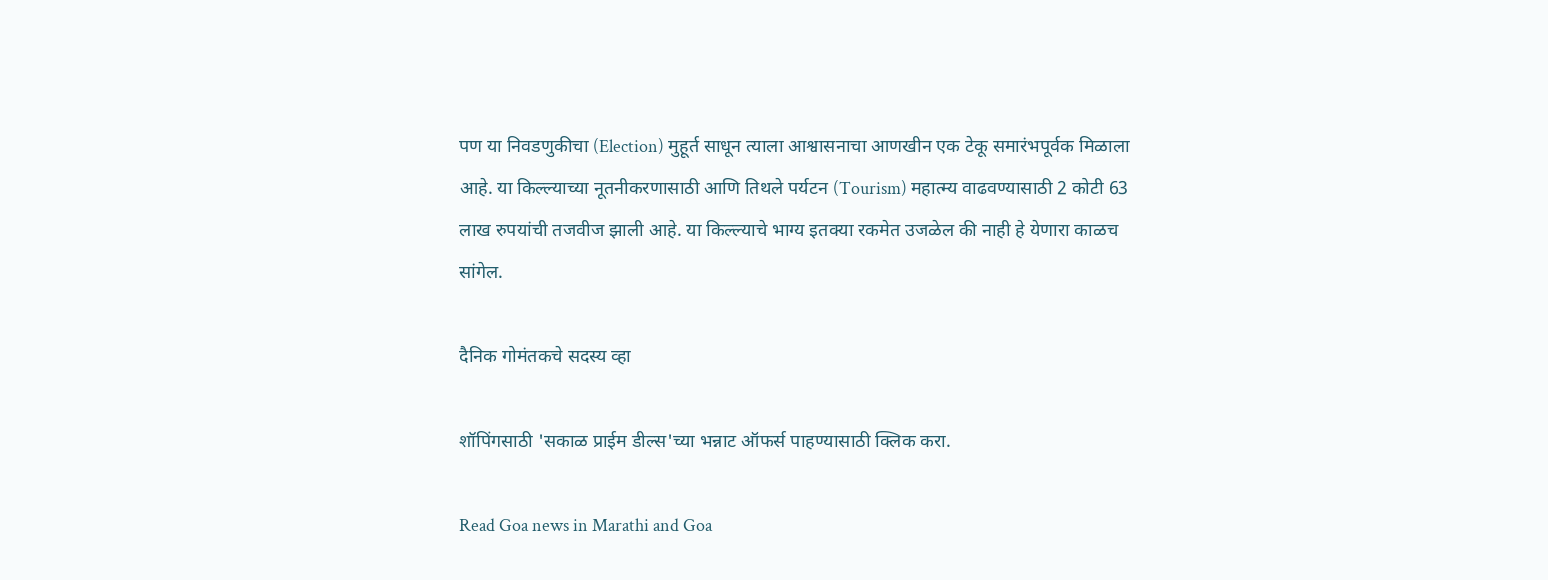पण या निवडणुकीचा (Election) मुहूर्त साधून त्याला आश्वासनाचा आणखीन एक टेकू समारंभपूर्वक मिळाला आहे. या किल्ल्याच्या नूतनीकरणासाठी आणि तिथले पर्यटन (Tourism) महात्म्य वाढवण्यासाठी 2 कोटी 63 लाख रुपयांची तजवीज झाली आहे. या किल्ल्याचे भाग्य इतक्या रकमेत उजळेल की नाही हे येणारा काळच सांगेल.

दैनिक गोमंतकचे सदस्य व्हा

शॉपिंगसाठी 'सकाळ प्राईम डील्स'च्या भन्नाट ऑफर्स पाहण्यासाठी क्लिक करा.

Read Goa news in Marathi and Goa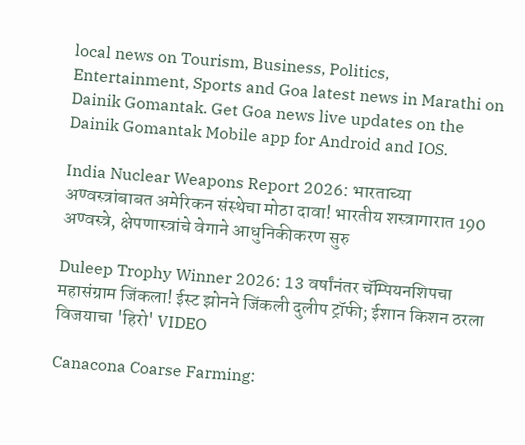local news on Tourism, Business, Politics, Entertainment, Sports and Goa latest news in Marathi on Dainik Gomantak. Get Goa news live updates on the Dainik Gomantak Mobile app for Android and IOS.

India Nuclear Weapons Report 2026: भारताच्या अण्वस्त्रांबाबत अमेरिकन संस्थेचा मोठा दावा! भारतीय शस्त्रागारात 190 अण्वस्त्रे, क्षेपणास्त्रांचे वेगाने आधुनिकीकरण सुरु

Duleep Trophy Winner 2026: 13 वर्षांनंतर चॅम्पियनशिपचा महासंग्राम जिंकला! ईस्ट झोनने जिंकली दुलीप ट्रॉफी; ईशान किशन ठरला विजयाचा 'हिरो' VIDEO

Canacona Coarse Farming: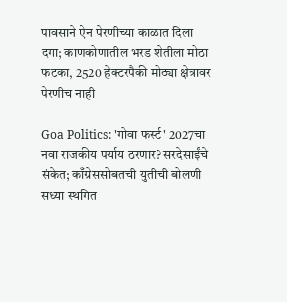पावसाने ऐन पेरणीच्या काळात दिला दगा; काणकोणातील भरड शेतीला मोठा फटका, 2520 हेक्टरपैकी मोठ्या क्षेत्रावर पेरणीच नाही

Goa Politics: 'गोवा फर्स्ट' 2027चा नवा राजकीय पर्याय ठरणार? सरदेसाईंचे संकेत; काँग्रेससोबतची युतीची बोलणी सध्या स्थगित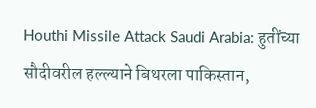Houthi Missile Attack Saudi Arabia: हुतींच्या सौदीवरील हल्ल्याने बिथरला पाकिस्तान,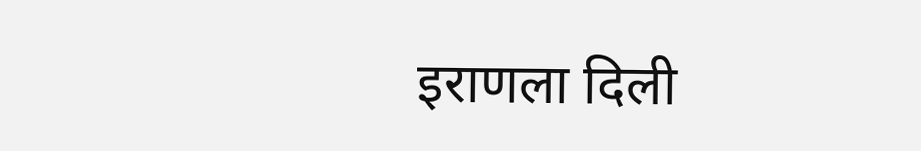इराणला दिली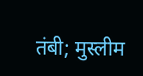तंबी; मुस्लीम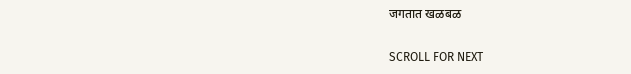जगतात खळबळ

SCROLL FOR NEXT